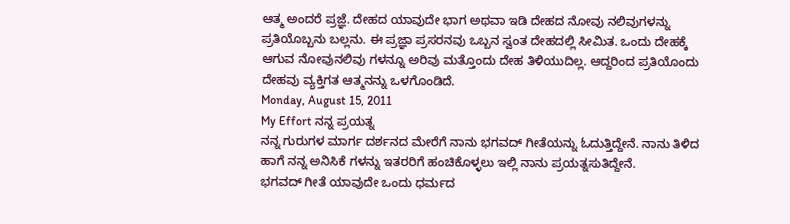ಆತ್ಮ ಅಂದರೆ ಪ್ರಜ್ಞೆ. ದೇಹದ ಯಾವುದೇ ಭಾಗ ಅಥವಾ ಇಡಿ ದೇಹದ ನೋವು ನಲಿವುಗಳನ್ನು ಪ್ರತಿಯೊಬ್ಬನು ಬಲ್ಲನು. ಈ ಪ್ರಜ್ಞಾ ಪ್ರಸರನವು ಒಬ್ಬನ ಸ್ವಂತ ದೇಹದಲ್ಲಿ ಸೀಮಿತ. ಒಂದು ದೇಹಕ್ಕೆ ಆಗುವ ನೋವುನಲಿವು ಗಳನ್ನೂ ಅರಿವು ಮತ್ತೊಂದು ದೇಹ ತಿಳಿಯುದಿಲ್ಲ. ಆದ್ದರಿಂದ ಪ್ರತಿಯೊಂದು ದೇಹವು ವ್ಯಕ್ತಿಗತ ಆತ್ಮನನ್ನು ಒಳಗೊಂಡಿದೆ.
Monday, August 15, 2011
My Effort ನನ್ನ ಪ್ರಯತ್ನ
ನನ್ನ ಗುರುಗಳ ಮಾರ್ಗ ದರ್ಶನದ ಮೇರೆಗೆ ನಾನು ಭಗವದ್ ಗೀತೆಯನ್ನು ಓದುತ್ತಿದ್ದೇನೆ. ನಾನು ತಿಳಿದ ಹಾಗೆ ನನ್ನ ಅನಿಸಿಕೆ ಗಳನ್ನು ಇತರರಿಗೆ ಹಂಚಿಕೊಳ್ಳಲು ಇಲ್ಲಿ ನಾನು ಪ್ರಯತ್ನಸುತಿದ್ದೇನೆ.
ಭಗವದ್ ಗೀತೆ ಯಾವುದೇ ಒಂದು ಧರ್ಮದ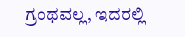ಗ್ರಂಥವಲ್ಲ, ಇದರಲ್ಲಿ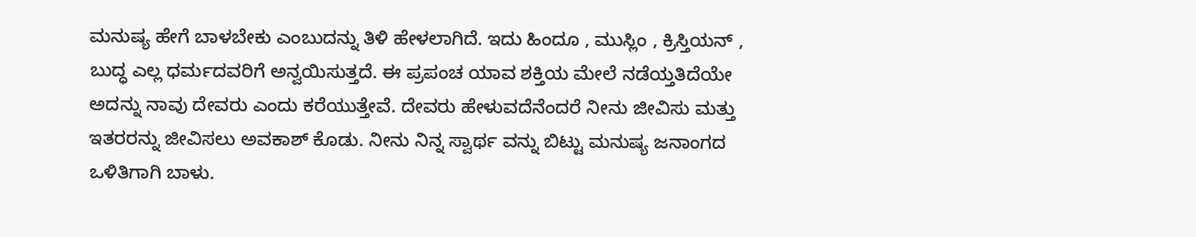ಮನುಷ್ಯ ಹೇಗೆ ಬಾಳಬೇಕು ಎಂಬುದನ್ನು ತಿಳಿ ಹೇಳಲಾಗಿದೆ. ಇದು ಹಿಂದೂ , ಮುಸ್ಲಿಂ , ಕ್ರಿಸ್ತಿಯನ್ , ಬುದ್ಧ ಎಲ್ಲ ಧರ್ಮದವರಿಗೆ ಅನ್ವಯಿಸುತ್ತದೆ. ಈ ಪ್ರಪಂಚ ಯಾವ ಶಕ್ತಿಯ ಮೇಲೆ ನಡೆಯ್ತತಿದೆಯೇ ಅದನ್ನು ನಾವು ದೇವರು ಎಂದು ಕರೆಯುತ್ತೇವೆ. ದೇವರು ಹೇಳುವದೆನೆಂದರೆ ನೀನು ಜೀವಿಸು ಮತ್ತು ಇತರರನ್ನು ಜೀವಿಸಲು ಅವಕಾಶ್ ಕೊಡು. ನೀನು ನಿನ್ನ ಸ್ವಾರ್ಥ ವನ್ನು ಬಿಟ್ಟು ಮನುಷ್ಯ ಜನಾಂಗದ ಒಳಿತಿಗಾಗಿ ಬಾಳು.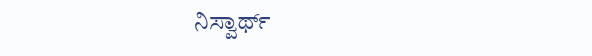ನಿಸ್ವಾರ್ಥ್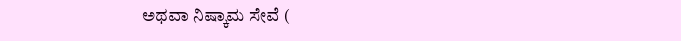ಅಥವಾ ನಿಷ್ಕಾಮ ಸೇವೆ (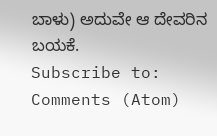ಬಾಳು) ಅದುವೇ ಆ ದೇವರಿನ ಬಯಕೆ.
Subscribe to:
Comments (Atom)